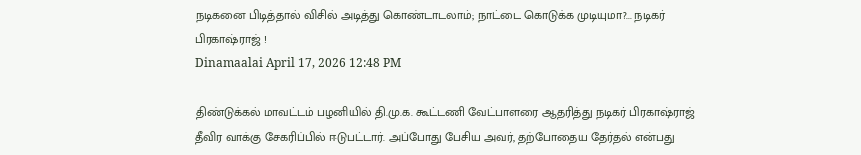நடிகனை பிடித்தால் விசில் அடித்து கொண்டாடலாம்; நாட்டை கொடுக்க முடியுமா?... நடிகர் பிரகாஷ்ராஜ் !
Dinamaalai April 17, 2026 12:48 PM

திண்டுக்கல் மாவட்டம் பழனியில் தி.மு.க. கூட்டணி வேட்பாளரை ஆதரித்து நடிகர் பிரகாஷ்ராஜ் தீவிர வாக்கு சேகரிப்பில் ஈடுபட்டார். அப்போது பேசிய அவர், தற்போதைய தேர்தல் என்பது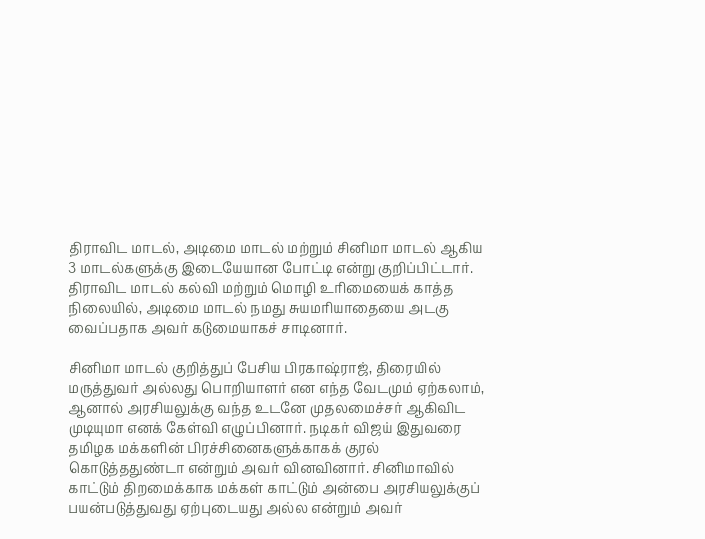திராவிட மாடல், அடிமை மாடல் மற்றும் சினிமா மாடல் ஆகிய 3 மாடல்களுக்கு இடையேயான போட்டி என்று குறிப்பிட்டார். திராவிட மாடல் கல்வி மற்றும் மொழி உரிமையைக் காத்த நிலையில், அடிமை மாடல் நமது சுயமரியாதையை அடகு வைப்பதாக அவர் கடுமையாகச் சாடினார்.

சினிமா மாடல் குறித்துப் பேசிய பிரகாஷ்ராஜ், திரையில் மருத்துவர் அல்லது பொறியாளர் என எந்த வேடமும் ஏற்கலாம், ஆனால் அரசியலுக்கு வந்த உடனே முதலமைச்சர் ஆகிவிட முடியுமா எனக் கேள்வி எழுப்பினார். நடிகர் விஜய் இதுவரை தமிழக மக்களின் பிரச்சினைகளுக்காகக் குரல் கொடுத்ததுண்டா என்றும் அவர் வினவினார். சினிமாவில் காட்டும் திறமைக்காக மக்கள் காட்டும் அன்பை அரசியலுக்குப் பயன்படுத்துவது ஏற்புடையது அல்ல என்றும் அவர்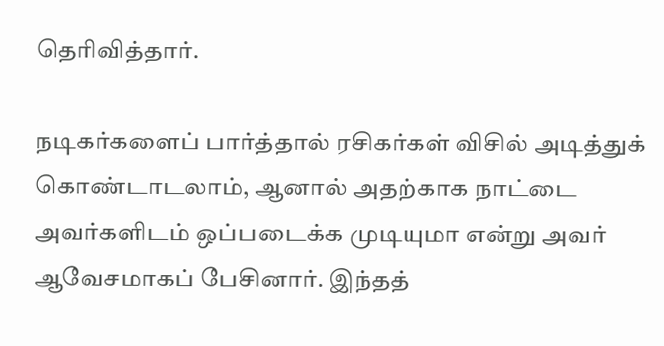தெரிவித்தார்.

நடிகர்களைப் பார்த்தால் ரசிகர்கள் விசில் அடித்துக் கொண்டாடலாம், ஆனால் அதற்காக நாட்டை அவர்களிடம் ஒப்படைக்க முடியுமா என்று அவர் ஆவேசமாகப் பேசினார். இந்தத்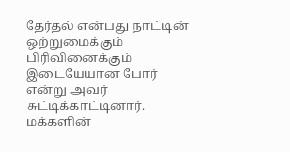தேர்தல் என்பது நாட்டின் ஒற்றுமைக்கும் பிரிவினைக்கும் இடையேயான போர் என்று அவர் சுட்டிக்காட்டினார். மக்களின்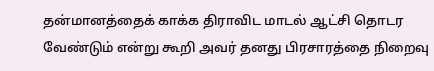தன்மானத்தைக் காக்க திராவிட மாடல் ஆட்சி தொடர வேண்டும் என்று கூறி அவர் தனது பிரசாரத்தை நிறைவு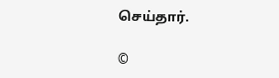செய்தார்.

©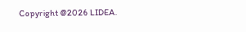Copyright @2026 LIDEA.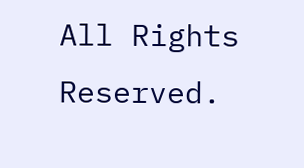All Rights Reserved.